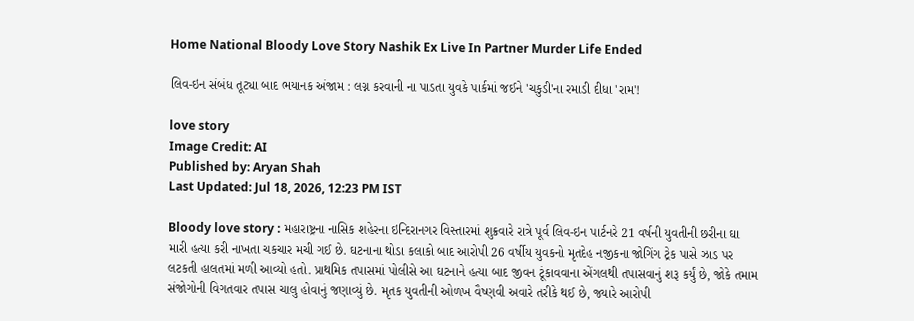Home National Bloody Love Story Nashik Ex Live In Partner Murder Life Ended

લિવ-ઇન સંબંધ તૂટ્યા બાદ ભયાનક અંજામ : લગ્ન કરવાની ના પાડતા યુવકે પાર્કમાં જઈને 'ચકુડી'ના રમાડી દીધા 'રામ'!

love story
Image Credit: AI
Published by: Aryan Shah
Last Updated: Jul 18, 2026, 12:23 PM IST

Bloody love story : મહારાષ્ટ્રના નાસિક શહેરના ઇન્દિરાનગર વિસ્તારમાં શુક્રવારે રાત્રે પૂર્વ લિવ-ઇન પાર્ટનરે 21 વર્ષની યુવતીની છરીના ઘા મારી હત્યા કરી નાખતા ચકચાર મચી ગઈ છે. ઘટનાના થોડા કલાકો બાદ આરોપી 26 વર્ષીય યુવકનો મૃતદેહ નજીકના જોગિંગ ટ્રેક પાસે ઝાડ પર લટકતી હાલતમાં મળી આવ્યો હતો. પ્રાથમિક તપાસમાં પોલીસે આ ઘટનાને હત્યા બાદ જીવન ટૂંકાવવાના એંગલથી તપાસવાનું શરૂ કર્યું છે, જોકે તમામ સંજોગોની વિગતવાર તપાસ ચાલુ હોવાનું જણાવ્યું છે. મૃતક યુવતીની ઓળખ વૈષ્ણવી અવારે તરીકે થઈ છે, જ્યારે આરોપી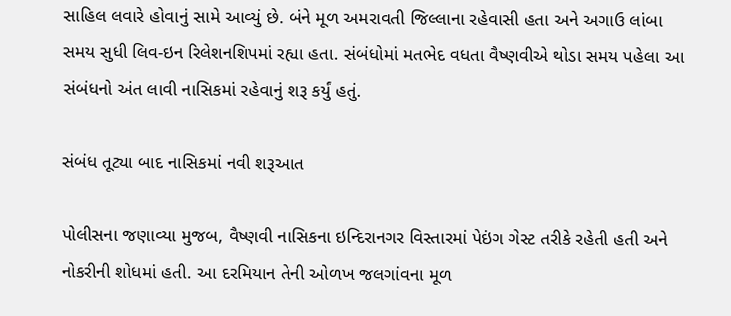સાહિલ લવારે હોવાનું સામે આવ્યું છે. બંને મૂળ અમરાવતી જિલ્લાના રહેવાસી હતા અને અગાઉ લાંબા સમય સુધી લિવ-ઇન રિલેશનશિપમાં રહ્યા હતા. સંબંધોમાં મતભેદ વધતા વૈષ્ણવીએ થોડા સમય પહેલા આ સંબંધનો અંત લાવી નાસિકમાં રહેવાનું શરૂ કર્યું હતું.

સંબંધ તૂટ્યા બાદ નાસિકમાં નવી શરૂઆત

પોલીસના જણાવ્યા મુજબ, વૈષ્ણવી નાસિકના ઇન્દિરાનગર વિસ્તારમાં પેઇંગ ગેસ્ટ તરીકે રહેતી હતી અને નોકરીની શોધમાં હતી. આ દરમિયાન તેની ઓળખ જલગાંવના મૂળ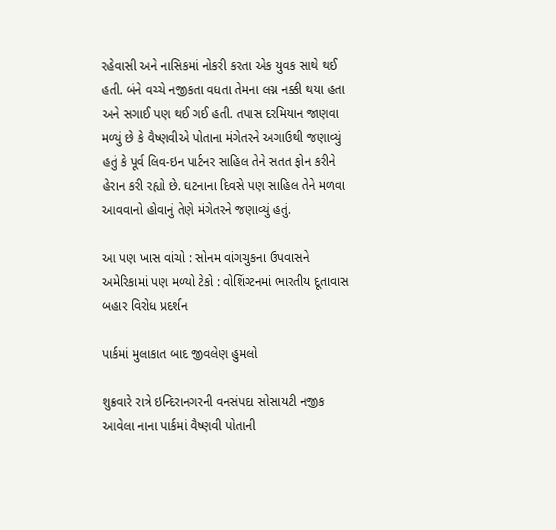રહેવાસી અને નાસિકમાં નોકરી કરતા એક યુવક સાથે થઈ હતી. બંને વચ્ચે નજીકતા વધતા તેમના લગ્ન નક્કી થયા હતા અને સગાઈ પણ થઈ ગઈ હતી. તપાસ દરમિયાન જાણવા મળ્યું છે કે વૈષ્ણવીએ પોતાના મંગેતરને અગાઉથી જણાવ્યું હતું કે પૂર્વ લિવ-ઇન પાર્ટનર સાહિલ તેને સતત ફોન કરીને હેરાન કરી રહ્યો છે. ઘટનાના દિવસે પણ સાહિલ તેને મળવા આવવાનો હોવાનું તેણે મંગેતરને જણાવ્યું હતું.

આ પણ ખાસ વાંચો : સોનમ વાંગચુકના ઉપવાસને અમેરિકામાં પણ મળ્યો ટેકો : વોશિંગ્ટનમાં ભારતીય દૂતાવાસ બહાર વિરોધ પ્રદર્શન

પાર્કમાં મુલાકાત બાદ જીવલેણ હુમલો

શુક્રવારે રાત્રે ઇન્દિરાનગરની વનસંપદા સોસાયટી નજીક આવેલા નાના પાર્કમાં વૈષ્ણવી પોતાની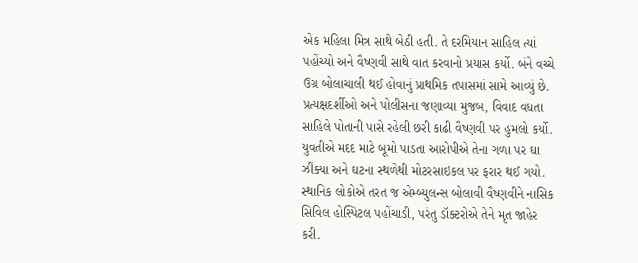એક મહિલા મિત્ર સાથે બેઠી હતી. તે દરમિયાન સાહિલ ત્યાં પહોંચ્યો અને વૈષ્ણવી સાથે વાત કરવાનો પ્રયાસ કર્યો. બંને વચ્ચે ઉગ્ર બોલાચાલી થઈ હોવાનું પ્રાથમિક તપાસમાં સામે આવ્યું છે. પ્રત્યક્ષદર્શીઓ અને પોલીસના જણાવ્યા મુજબ, વિવાદ વધતા સાહિલે પોતાની પાસે રહેલી છરી કાઢી વૈષ્ણવી પર હુમલો કર્યો. યુવતીએ મદદ માટે બૂમો પાડતા આરોપીએ તેના ગળા પર ઘા ઝીંક્યા અને ઘટના સ્થળેથી મોટરસાઇકલ પર ફરાર થઈ ગયો. સ્થાનિક લોકોએ તરત જ એમ્બ્યુલન્સ બોલાવી વૈષ્ણવીને નાસિક સિવિલ હોસ્પિટલ પહોંચાડી, પરંતુ ડૉક્ટરોએ તેને મૃત જાહેર કરી.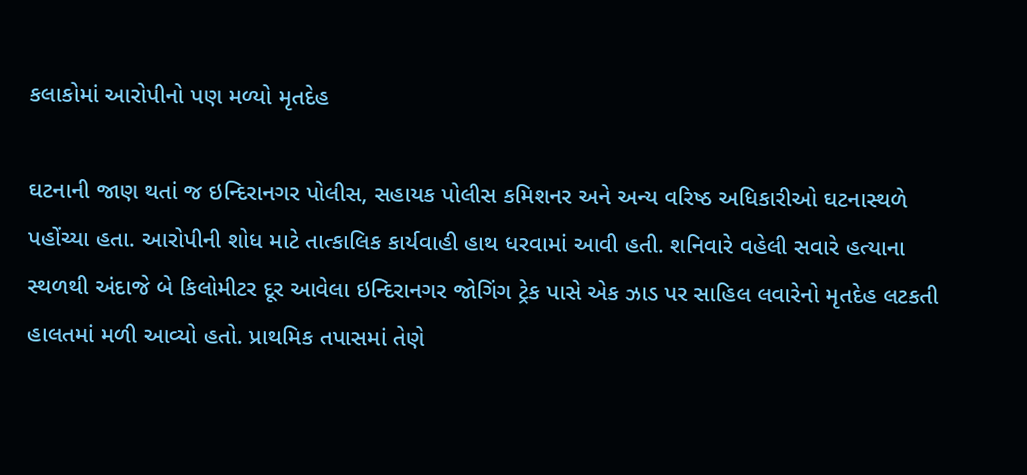કલાકોમાં આરોપીનો પણ મળ્યો મૃતદેહ

ઘટનાની જાણ થતાં જ ઇન્દિરાનગર પોલીસ, સહાયક પોલીસ કમિશનર અને અન્ય વરિષ્ઠ અધિકારીઓ ઘટનાસ્થળે પહોંચ્યા હતા. આરોપીની શોધ માટે તાત્કાલિક કાર્યવાહી હાથ ધરવામાં આવી હતી. શનિવારે વહેલી સવારે હત્યાના સ્થળથી અંદાજે બે કિલોમીટર દૂર આવેલા ઇન્દિરાનગર જોગિંગ ટ્રેક પાસે એક ઝાડ પર સાહિલ લવારેનો મૃતદેહ લટકતી હાલતમાં મળી આવ્યો હતો. પ્રાથમિક તપાસમાં તેણે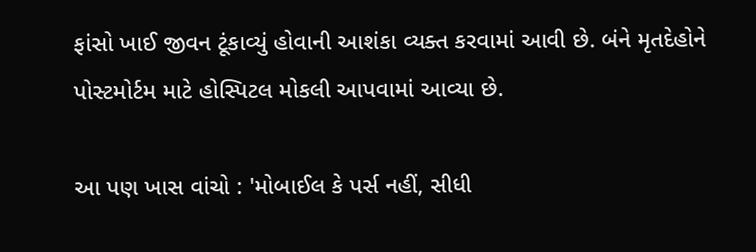ફાંસો ખાઈ જીવન ટૂંકાવ્યું હોવાની આશંકા વ્યક્ત કરવામાં આવી છે. બંને મૃતદેહોને પોસ્ટમોર્ટમ માટે હોસ્પિટલ મોકલી આપવામાં આવ્યા છે.

આ પણ ખાસ વાંચો : 'મોબાઈલ કે પર્સ નહીં, સીધી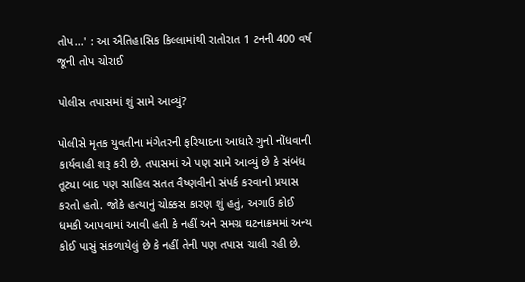તોપ...' : આ ઐતિહાસિક કિલ્લામાંથી રાતોરાત 1 ટનની 400 વર્ષ જૂની તોપ ચોરાઈ

પોલીસ તપાસમાં શું સામે આવ્યું?

પોલીસે મૃતક યુવતીના મંગેતરની ફરિયાદના આધારે ગુનો નોંધવાની કાર્યવાહી શરૂ કરી છે. તપાસમાં એ પણ સામે આવ્યું છે કે સંબંધ તૂટ્યા બાદ પણ સાહિલ સતત વૈષ્ણવીનો સંપર્ક કરવાનો પ્રયાસ કરતો હતો. જોકે હત્યાનું ચોક્કસ કારણ શું હતું, અગાઉ કોઈ ધમકી આપવામાં આવી હતી કે નહીં અને સમગ્ર ઘટનાક્રમમાં અન્ય કોઈ પાસું સંકળાયેલું છે કે નહીં તેની પણ તપાસ ચાલી રહી છે.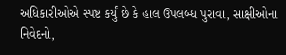અધિકારીઓએ સ્પષ્ટ કર્યું છે કે હાલ ઉપલબ્ધ પુરાવા, સાક્ષીઓના નિવેદનો,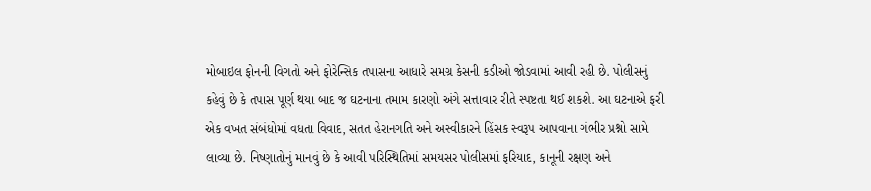મોબાઇલ ફોનની વિગતો અને ફોરેન્સિક તપાસના આધારે સમગ્ર કેસની કડીઓ જોડવામાં આવી રહી છે. પોલીસનું કહેવું છે કે તપાસ પૂર્ણ થયા બાદ જ ઘટનાના તમામ કારણો અંગે સત્તાવાર રીતે સ્પષ્ટતા થઈ શકશે. આ ઘટનાએ ફરી એક વખત સંબંધોમાં વધતા વિવાદ, સતત હેરાનગતિ અને અસ્વીકારને હિંસક સ્વરૂપ આપવાના ગંભીર પ્રશ્નો સામે લાવ્યા છે. નિષ્ણાતોનું માનવું છે કે આવી પરિસ્થિતિમાં સમયસર પોલીસમાં ફરિયાદ, કાનૂની રક્ષણ અને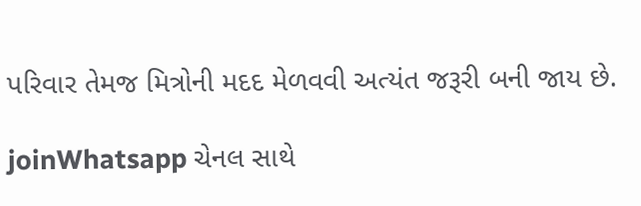પરિવાર તેમજ મિત્રોની મદદ મેળવવી અત્યંત જરૂરી બની જાય છે.

joinWhatsapp ચેનલ સાથે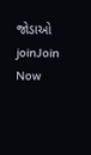જોડાઓ
joinJoin Now